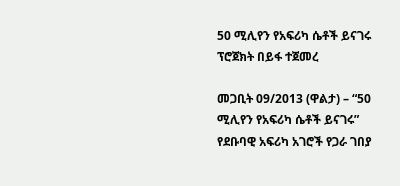50 ሚሊየን የአፍሪካ ሴቶች ይናገሩ ፕሮጀክት በይፋ ተጀመረ

መጋቢት 09/2013 (ዋልታ) – “50 ሚሊየን የአፍሪካ ሴቶች ይናገሩ” የደቡባዊ አፍሪካ አገሮች የጋራ ገበያ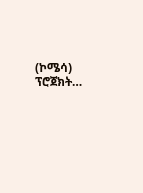(ኮሜሳ) ፕሮጀክት…